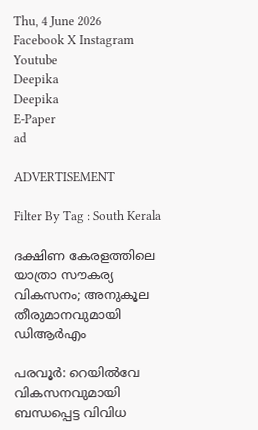Thu, 4 June 2026
Facebook X Instagram Youtube
Deepika
Deepika
E-Paper
ad

ADVERTISEMENT

Filter By Tag : South Kerala

ദക്ഷിണ കേരളത്തിലെ യാത്രാ സൗകര്യ വികസനം; അനുകൂല തീരുമാനവുമായി ഡിആര്‍എം

പരവൂര്‍: റെയില്‍വേ വികസനവുമായി ബന്ധപ്പെട്ട വിവിധ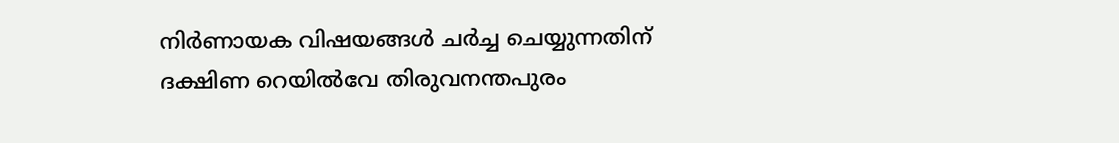നിര്‍ണായക വിഷയങ്ങള്‍ ചര്‍ച്ച ചെയ്യുന്നതിന് ദക്ഷിണ റെയില്‍വേ തിരുവനന്തപുരം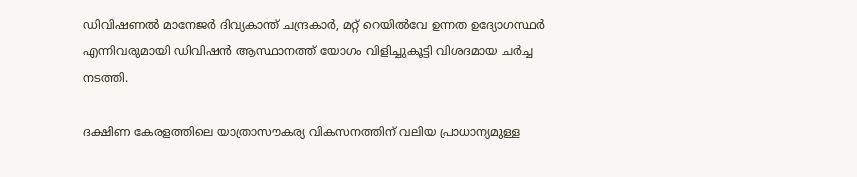ഡിവിഷണല്‍ മാനേജര്‍ ദിവ്യകാന്ത് ചന്ദ്രകാര്‍, മറ്റ് റെയില്‍വേ ഉന്നത ഉദ്യോഗസ്ഥര്‍ എന്നിവരുമായി ഡിവിഷന്‍ ആസ്ഥാനത്ത് യോഗം വിളിച്ചുകൂട്ടി വിശദമായ ചര്‍ച്ച നടത്തി.

ദക്ഷിണ കേരളത്തിലെ യാത്രാസൗകര്യ വികസനത്തിന് വലിയ പ്രാധാന്യമുള്ള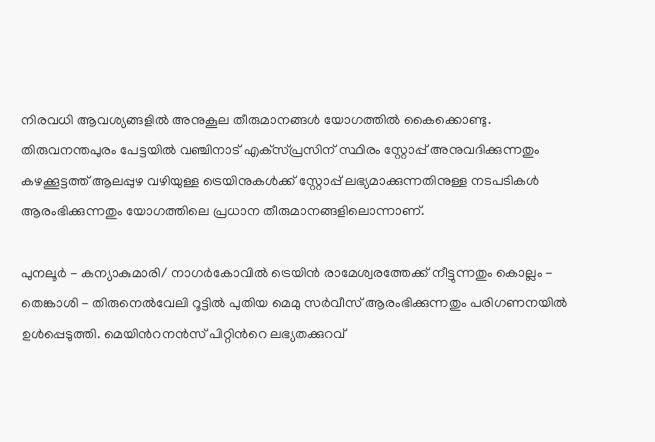നിരവധി ആവശ്യങ്ങളില്‍ അനുകൂല തീരുമാനങ്ങള്‍ യോഗത്തില്‍ കൈക്കൊണ്ടു. തിരുവനന്തപുരം പേട്ടയില്‍ വഞ്ചിനാട് എക്‌സ്പ്രസിന് സ്ഥിരം സ്റ്റോപ്പ് അനുവദിക്കുന്നതും കഴക്കൂട്ടത്ത് ആലപ്പുഴ വഴിയുള്ള ട്രെയിനുകള്‍ക്ക് സ്റ്റോപ്പ് ലഭ്യമാക്കുന്നതിനുള്ള നടപടികള്‍ ആരംഭിക്കുന്നതും യോഗത്തിലെ പ്രധാന തീരുമാനങ്ങളിലൊന്നാണ്.

പുനലൂര്‍ - കന്യാകുമാരി/ നാഗര്‍കോവില്‍ ട്രെയിന്‍ രാമേശ്വരത്തേക്ക് നീട്ടുന്നതും കൊല്ലം - തെങ്കാശി - തിരുനെല്‍വേലി റൂട്ടില്‍ പുതിയ മെമു സര്‍വീസ് ആരംഭിക്കുന്നതും പരിഗണനയില്‍ ഉള്‍പ്പെടുത്തി. മെയിന്‍റനന്‍സ് പിറ്റിന്‍റെ ലഭ്യതക്കുറവ്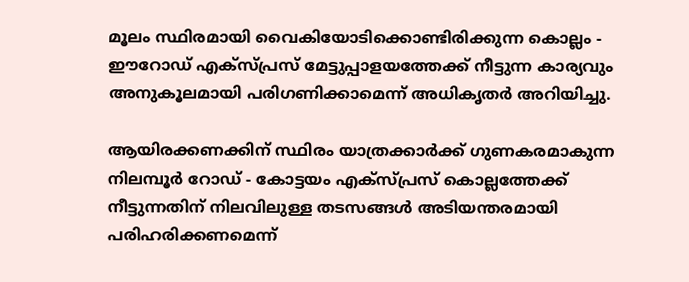മൂലം സ്ഥിരമായി വൈകിയോടിക്കൊണ്ടിരിക്കുന്ന കൊല്ലം - ഈറോഡ് എക്‌സ്പ്രസ് മേട്ടുപ്പാളയത്തേക്ക് നീട്ടുന്ന കാര്യവും അനുകൂലമായി പരിഗണിക്കാമെന്ന് അധികൃതര്‍ അറിയിച്ചു.

ആയിരക്കണക്കിന് സ്ഥിരം യാത്രക്കാര്‍ക്ക് ഗുണകരമാകുന്ന നിലമ്പൂര്‍ റോഡ് - കോട്ടയം എക്‌സ്പ്രസ് കൊല്ലത്തേക്ക് നീട്ടുന്നതിന് നിലവിലുള്ള തടസങ്ങള്‍ അടിയന്തരമായി പരിഹരിക്കണമെന്ന്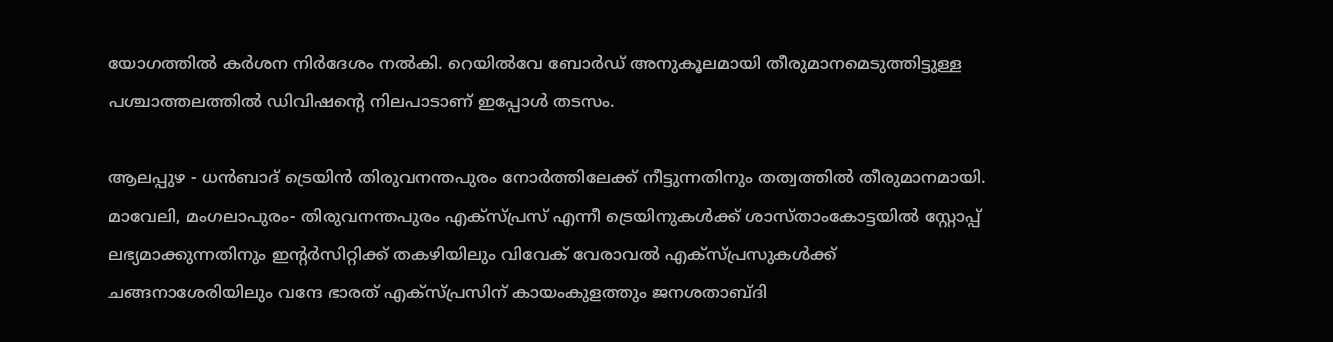യോഗത്തില്‍ കര്‍ശന നിര്‍ദേശം നല്‍കി. റെയില്‍വേ ബോര്‍ഡ് അനുകൂലമായി തീരുമാനമെടുത്തിട്ടുള്ള പശ്ചാത്തലത്തില്‍ ഡിവിഷന്‍റെ നിലപാടാണ് ഇപ്പോള്‍ തടസം.

ആലപ്പുഴ - ധന്‍ബാദ് ട്രെയിന്‍ തിരുവനന്തപുരം നോര്‍ത്തിലേക്ക് നീട്ടുന്നതിനും തത്വത്തില്‍ തീരുമാനമായി. മാവേലി, മംഗലാപുരം- തിരുവനന്തപുരം എക്‌സ്പ്രസ് എന്നീ ട്രെയിനുകള്‍ക്ക് ശാസ്താംകോട്ടയില്‍ സ്റ്റോപ്പ് ലഭ്യമാക്കുന്നതിനും ഇന്‍റര്‍സിറ്റിക്ക് തകഴിയിലും വിവേക് വേരാവല്‍ എക്‌സ്പ്രസുകള്‍ക്ക് ചങ്ങനാശേരിയിലും വന്ദേ ഭാരത് എക്‌സ്പ്രസിന് കായംകുളത്തും ജനശതാബ്ദി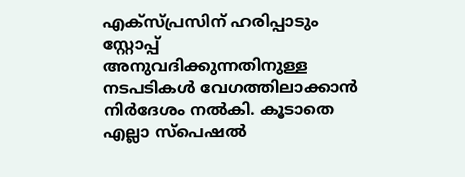എക്‌സ്പ്രസിന് ഹരിപ്പാടും സ്റ്റോപ്പ് അനുവദിക്കുന്നതിനുള്ള നടപടികള്‍ വേഗത്തിലാക്കാന്‍ നിര്‍ദേശം നല്‍കി. കൂടാതെ എല്ലാ സ്‌പെഷല്‍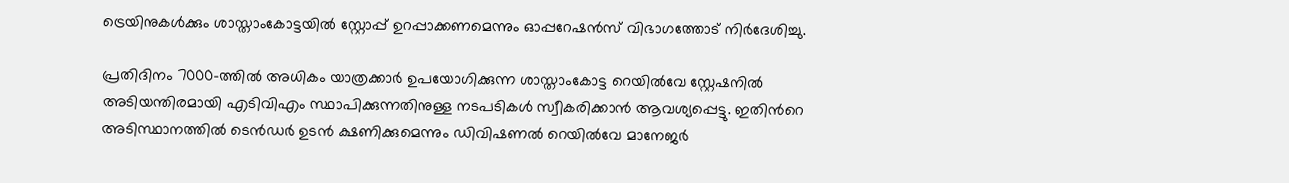ട്രെയിനുകള്‍ക്കും ശാസ്താംകോട്ടയില്‍ സ്റ്റോപ്പ് ഉറപ്പാക്കണമെന്നും ഓപ്പറേഷന്‍സ് വിഭാഗത്തോട് നിര്‍ദേശിച്ചു.

പ്രതിദിനം 7000-ത്തില്‍ അധികം യാത്രക്കാര്‍ ഉപയോഗിക്കുന്ന ശാസ്താംകോട്ട റെയില്‍വേ സ്റ്റേഷനില്‍ അടിയന്തിരമായി എടിവിഎം സ്ഥാപിക്കുന്നതിനുള്ള നടപടികള്‍ സ്വീകരിക്കാൻ ആവശ്യപ്പെട്ടു. ഇതിന്‍റെ അടിസ്ഥാനത്തില്‍ ടെന്‍ഡര്‍ ഉടന്‍ ക്ഷണിക്കുമെന്നും ഡിവിഷണല്‍ റെയില്‍വേ മാനേജര്‍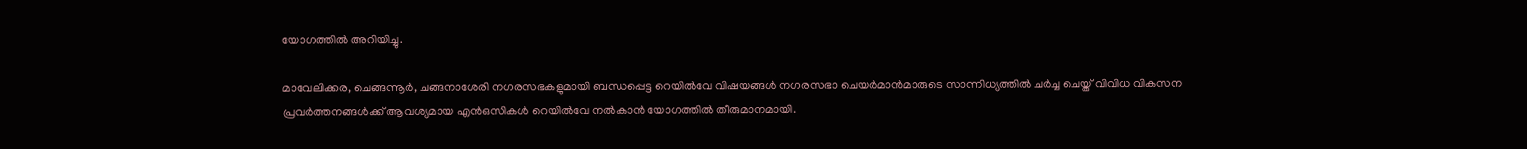യോഗത്തില്‍ അറിയിച്ചു.

മാവേലിക്കര, ചെങ്ങന്നൂര്‍, ചങ്ങനാശേരി നഗരസഭകളുമായി ബന്ധപ്പെട്ട റെയില്‍വേ വിഷയങ്ങള്‍ നഗരസഭാ ചെയര്‍മാന്‍മാരുടെ സാന്നിധ്യത്തില്‍ ചര്‍ച്ച ചെയ്ത് വിവിധ വികസന പ്രവര്‍ത്തനങ്ങള്‍ക്ക് ആവശ്യമായ എന്‍ഒസികള്‍ റെയില്‍വേ നല്‍കാന്‍ യോഗത്തില്‍ തീരുമാനമായി.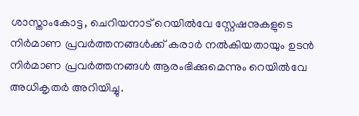ശാസ്താംകോട്ട, ചെറിയനാട് റെയില്‍വേ സ്റ്റേഷനുകളുടെ നിര്‍മാണ പ്രവര്‍ത്തനങ്ങള്‍ക്ക് കരാര്‍ നല്‍കിയതായും ഉടന്‍ നിര്‍മാണ പ്രവര്‍ത്തനങ്ങള്‍ ആരംഭിക്കുമെന്നും റെയില്‍വേ അധികൃതര്‍ അറിയിച്ചു.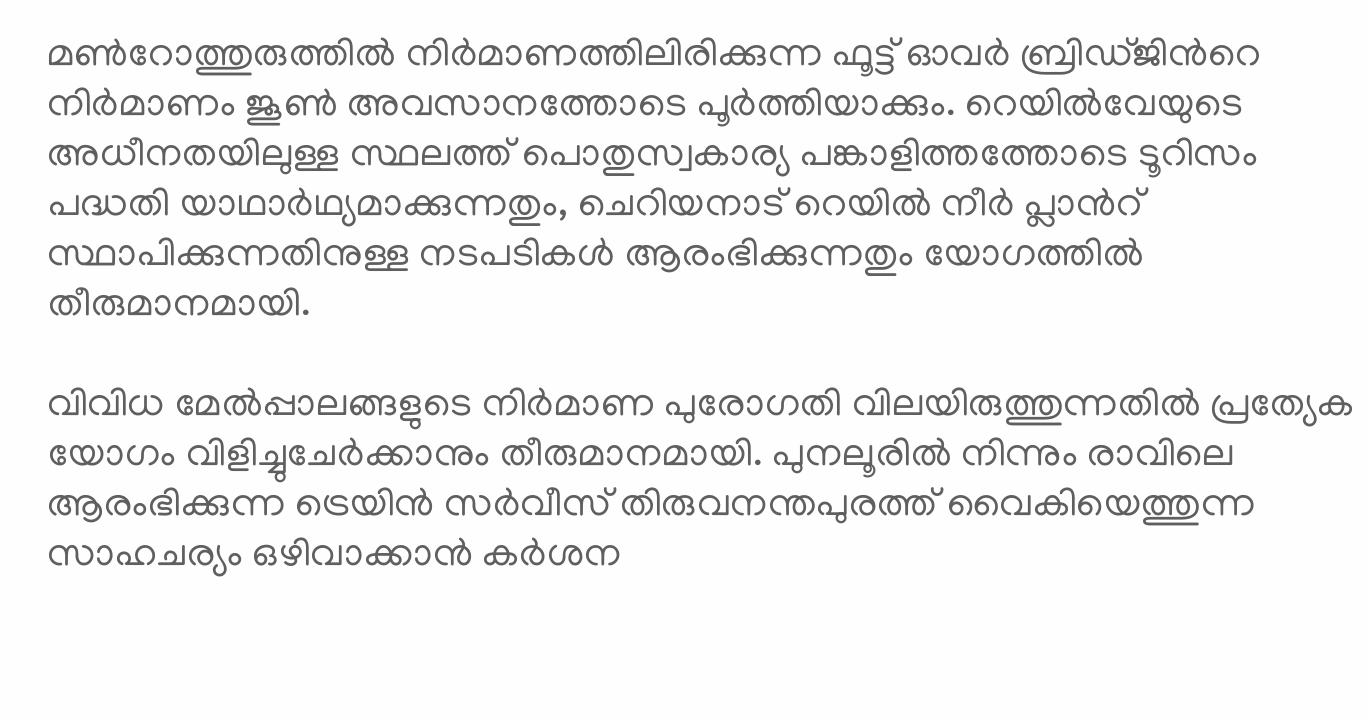മണ്‍റോത്തുരുത്തില്‍ നിര്‍മാണത്തിലിരിക്കുന്ന ഫൂട്ട് ഓവര്‍ ബ്രിഡ്ജിന്‍റെ നിര്‍മാണം ജൂണ്‍ അവസാനത്തോടെ പൂര്‍ത്തിയാക്കും. റെയില്‍വേയുടെ അധീനതയിലുള്ള സ്ഥലത്ത് പൊതുസ്വകാര്യ പങ്കാളിത്തത്തോടെ ടൂറിസം പദ്ധതി യാഥാര്‍ഥ്യമാക്കുന്നതും, ചെറിയനാട് റെയില്‍ നീര്‍ പ്ലാന്‍റ് സ്ഥാപിക്കുന്നതിനുള്ള നടപടികള്‍ ആരംഭിക്കുന്നതും യോഗത്തില്‍ തീരുമാനമായി.

വിവിധ മേല്‍പ്പാലങ്ങളുടെ നിര്‍മാണ പുരോഗതി വിലയിരുത്തുന്നതിൽ പ്രത്യേക യോഗം വിളിച്ചുചേര്‍ക്കാനും തീരുമാനമായി. പുനലൂരില്‍ നിന്നും രാവിലെ ആരംഭിക്കുന്ന ട്രെയിന്‍ സര്‍വീസ് തിരുവനന്തപുരത്ത് വൈകിയെത്തുന്ന സാഹചര്യം ഒഴിവാക്കാന്‍ കര്‍ശന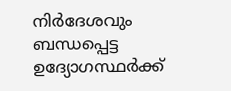നിര്‍ദേശവും ബന്ധപ്പെട്ട ഉദ്യോഗസ്ഥര്‍ക്ക്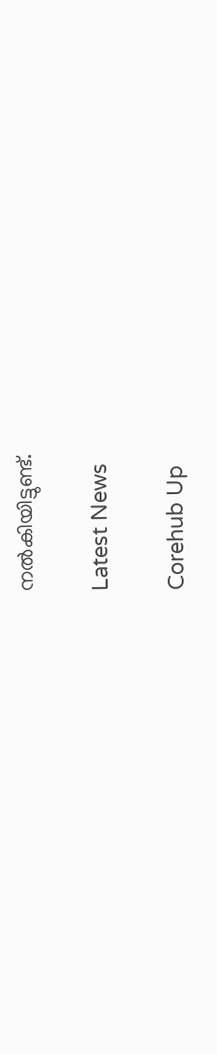നല്‍കിയിട്ടുണ്ട്.

Latest News

Corehub Up